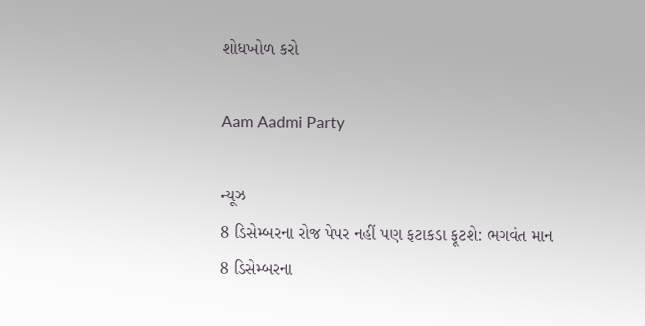શોધખોળ કરો

Aam Aadmi Party

ન્યૂઝ
8 ડિસેમ્બરના રોજ પેપર નહીં પણ ફટાકડા ફૂટશે: ભગવંત માન
8 ડિસેમ્બરના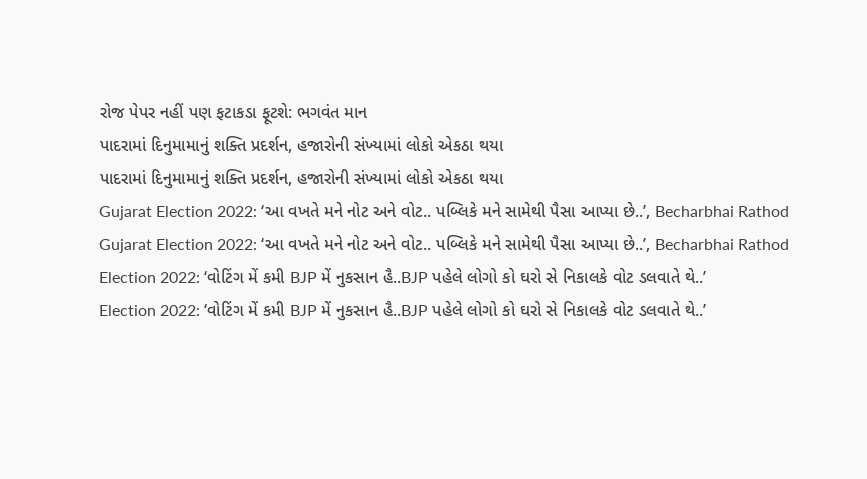રોજ પેપર નહીં પણ ફટાકડા ફૂટશે: ભગવંત માન
પાદરામાં દિનુમામાનું શક્તિ પ્રદર્શન, હજારોની સંખ્યામાં લોકો એકઠા થયા
પાદરામાં દિનુમામાનું શક્તિ પ્રદર્શન, હજારોની સંખ્યામાં લોકો એકઠા થયા
Gujarat Election 2022: ‘આ વખતે મને નોટ અને વોટ.. પબ્લિકે મને સામેથી પૈસા આપ્યા છે..’, Becharbhai Rathod
Gujarat Election 2022: ‘આ વખતે મને નોટ અને વોટ.. પબ્લિકે મને સામેથી પૈસા આપ્યા છે..’, Becharbhai Rathod
Election 2022: ‘વોટિંગ મેં કમી BJP મેં નુકસાન હૈ..BJP પહેલે લોગો કો ઘરો સે નિકાલકે વોટ ડલવાતે થે..’
Election 2022: ‘વોટિંગ મેં કમી BJP મેં નુકસાન હૈ..BJP પહેલે લોગો કો ઘરો સે નિકાલકે વોટ ડલવાતે થે..’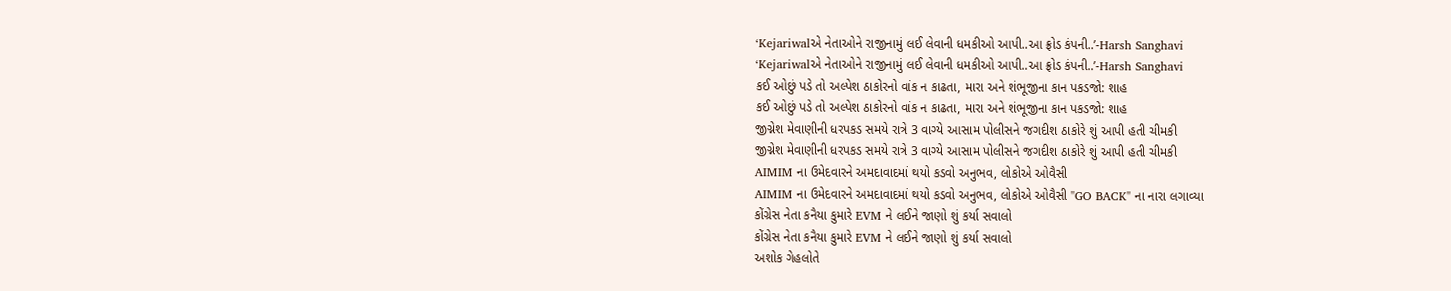‘Kejariwalએ નેતાઓને રાજીનામું લઈ લેવાની ધમકીઓ આપી..આ ફ્રોડ કંપની..’-Harsh Sanghavi
‘Kejariwalએ નેતાઓને રાજીનામું લઈ લેવાની ધમકીઓ આપી..આ ફ્રોડ કંપની..’-Harsh Sanghavi
કઈ ઓછું પડે તો અલ્પેશ ઠાકોરનો વાંક ન કાઢતા, મારા અને શંભૂજીના કાન પકડજો: શાહ
કઈ ઓછું પડે તો અલ્પેશ ઠાકોરનો વાંક ન કાઢતા, મારા અને શંભૂજીના કાન પકડજો: શાહ
જીગ્નેશ મેવાણીની ધરપકડ સમયે રાત્રે 3 વાગ્યે આસામ પોલીસને જગદીશ ઠાકોરે શું આપી હતી ચીમકી
જીગ્નેશ મેવાણીની ધરપકડ સમયે રાત્રે 3 વાગ્યે આસામ પોલીસને જગદીશ ઠાકોરે શું આપી હતી ચીમકી
AIMIM ના ઉમેદવારને અમદાવાદમાં થયો કડવો અનુભવ, લોકોએ ઓવૈસી
AIMIM ના ઉમેદવારને અમદાવાદમાં થયો કડવો અનુભવ, લોકોએ ઓવૈસી "GO BACK" ના નારા લગાવ્યા
કોંગ્રેસ નેતા કનૈયા કુમારે EVM ને લઈને જાણો શું કર્યા સવાલો
કોંગ્રેસ નેતા કનૈયા કુમારે EVM ને લઈને જાણો શું કર્યા સવાલો
અશોક ગેહલોતે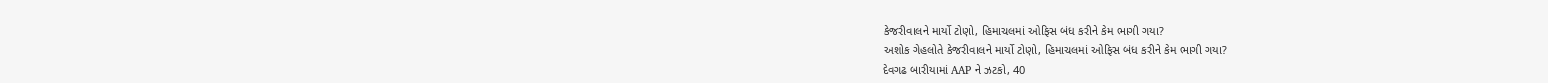કેજરીવાલને માર્યો ટોણો, હિમાચલમાં ઓફિસ બંધ કરીને કેમ ભાગી ગયા?
અશોક ગેહલોતે કેજરીવાલને માર્યો ટોણો, હિમાચલમાં ઓફિસ બંધ કરીને કેમ ભાગી ગયા?
દેવગઢ બારીયામાં AAP ને ઝટકો, 40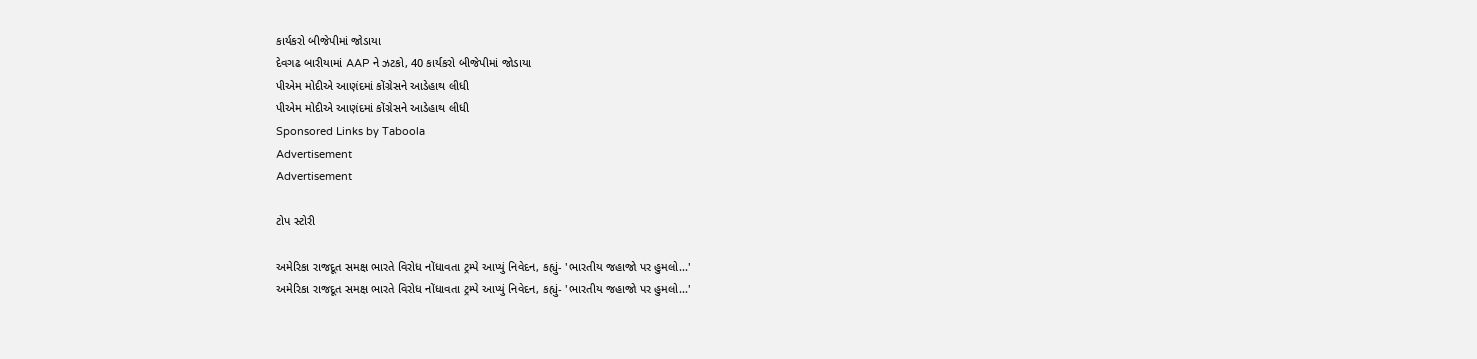કાર્યકરો બીજેપીમાં જોડાયા
દેવગઢ બારીયામાં AAP ને ઝટકો, 40 કાર્યકરો બીજેપીમાં જોડાયા
પીએમ મોદીએ આણંદમાં કોંગ્રેસને આડેહાથ લીધી
પીએમ મોદીએ આણંદમાં કોંગ્રેસને આડેહાથ લીધી
Sponsored Links by Taboola
Advertisement
Advertisement

ટોપ સ્ટોરી

અમેરિકા રાજદૂત સમક્ષ ભારતે વિરોધ નોંધાવતા ટ્રમ્પે આપ્યું નિવેદન, કહ્યું- 'ભારતીય જહાજો પર હુમલો...'
અમેરિકા રાજદૂત સમક્ષ ભારતે વિરોધ નોંધાવતા ટ્રમ્પે આપ્યું નિવેદન, કહ્યું- 'ભારતીય જહાજો પર હુમલો...'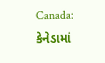Canada: કેનેડામાં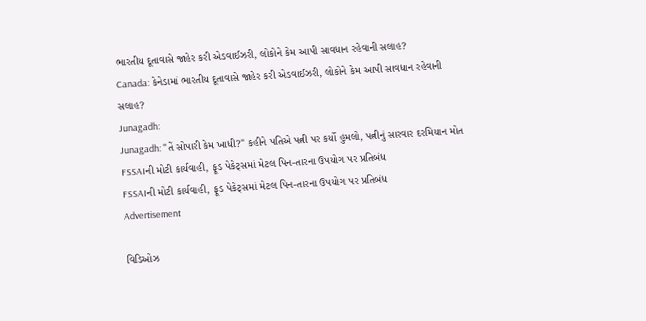ભારતીય દૂતાવાસે જાહેર કરી એડવાઈઝરી, લોકોને કેમ આપી સાવધાન રહેવાની સલાહ?
Canada: કેનેડામાં ભારતીય દૂતાવાસે જાહેર કરી એડવાઈઝરી, લોકોને કેમ આપી સાવધાન રહેવાની સલાહ?
Junagadh:
Junagadh: "તેં સોપારી કેમ ખાધી?" કહીને પતિએ પત્ની પર કર્યો હુમલો, પત્નીનું સારવાર દરમિયાન મોત
FSSAIની મોટી કાર્યવાહી, ફૂડ પેકેટ્સમાં મેટલ પિન-તારના ઉપયોગ પર પ્રતિબંધ
FSSAIની મોટી કાર્યવાહી, ફૂડ પેકેટ્સમાં મેટલ પિન-તારના ઉપયોગ પર પ્રતિબંધ
Advertisement

વિડિઓઝ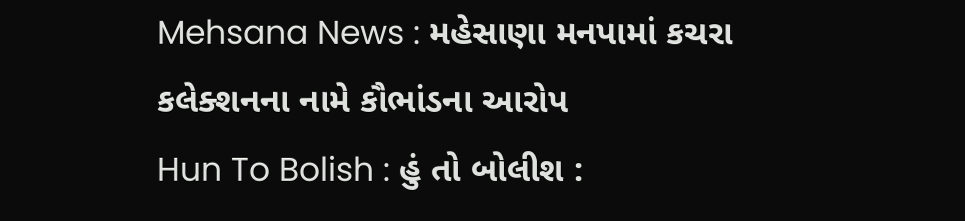Mehsana News : મહેસાણા મનપામાં કચરા કલેક્શનના નામે કૌભાંડના આરોપ
Hun To Bolish : હું તો બોલીશ :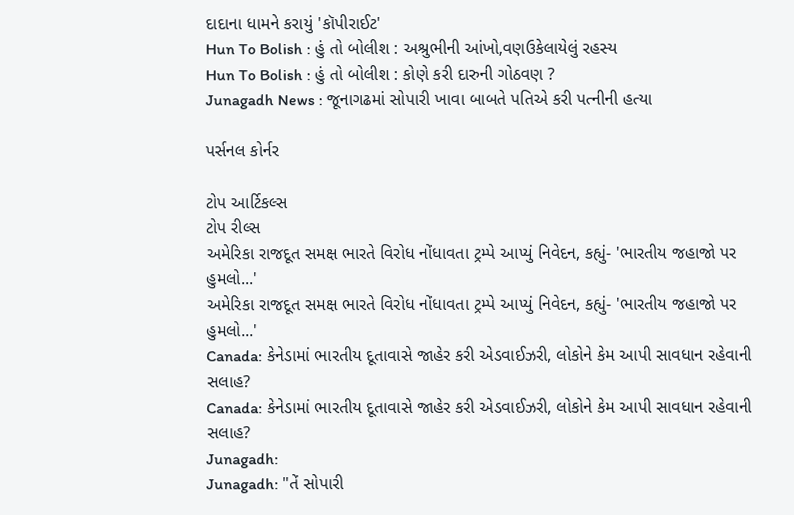દાદાના ધામને કરાયું 'કૉપીરાઈટ'
Hun To Bolish : હું તો બોલીશ : અશ્રુભીની આંખો,વણઉકેલાયેલું રહસ્ય
Hun To Bolish : હું તો બોલીશ : કોણે કરી દારુની ગોઠવણ ?
Junagadh News : જૂનાગઢમાં સોપારી ખાવા બાબતે પતિએ કરી પત્નીની હત્યા

પર્સનલ કોર્નર

ટોપ આર્ટિકલ્સ
ટોપ રીલ્સ
અમેરિકા રાજદૂત સમક્ષ ભારતે વિરોધ નોંધાવતા ટ્રમ્પે આપ્યું નિવેદન, કહ્યું- 'ભારતીય જહાજો પર હુમલો...'
અમેરિકા રાજદૂત સમક્ષ ભારતે વિરોધ નોંધાવતા ટ્રમ્પે આપ્યું નિવેદન, કહ્યું- 'ભારતીય જહાજો પર હુમલો...'
Canada: કેનેડામાં ભારતીય દૂતાવાસે જાહેર કરી એડવાઈઝરી, લોકોને કેમ આપી સાવધાન રહેવાની સલાહ?
Canada: કેનેડામાં ભારતીય દૂતાવાસે જાહેર કરી એડવાઈઝરી, લોકોને કેમ આપી સાવધાન રહેવાની સલાહ?
Junagadh:
Junagadh: "તેં સોપારી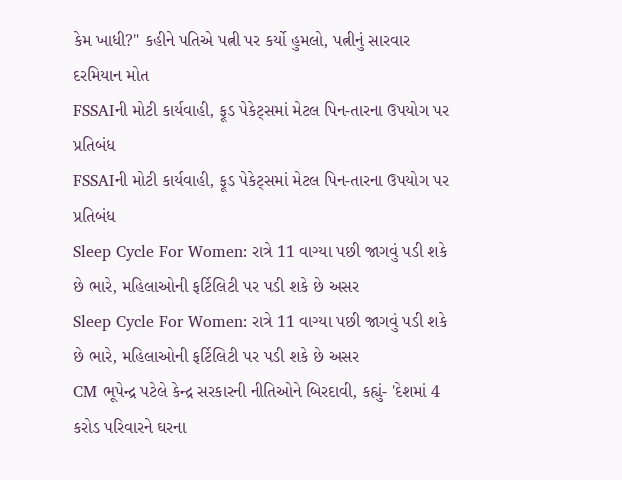કેમ ખાધી?" કહીને પતિએ પત્ની પર કર્યો હુમલો, પત્નીનું સારવાર દરમિયાન મોત
FSSAIની મોટી કાર્યવાહી, ફૂડ પેકેટ્સમાં મેટલ પિન-તારના ઉપયોગ પર પ્રતિબંધ
FSSAIની મોટી કાર્યવાહી, ફૂડ પેકેટ્સમાં મેટલ પિન-તારના ઉપયોગ પર પ્રતિબંધ
Sleep Cycle For Women: રાત્રે 11 વાગ્યા પછી જાગવું પડી શકે છે ભારે, મહિલાઓની ફર્ટિલિટી પર પડી શકે છે અસર
Sleep Cycle For Women: રાત્રે 11 વાગ્યા પછી જાગવું પડી શકે છે ભારે, મહિલાઓની ફર્ટિલિટી પર પડી શકે છે અસર
CM ભૂપેન્દ્ર પટેલે કેન્દ્ર સરકારની નીતિઓને બિરદાવી, કહ્યું- 'દેશમાં 4 કરોડ પરિવારને ઘરના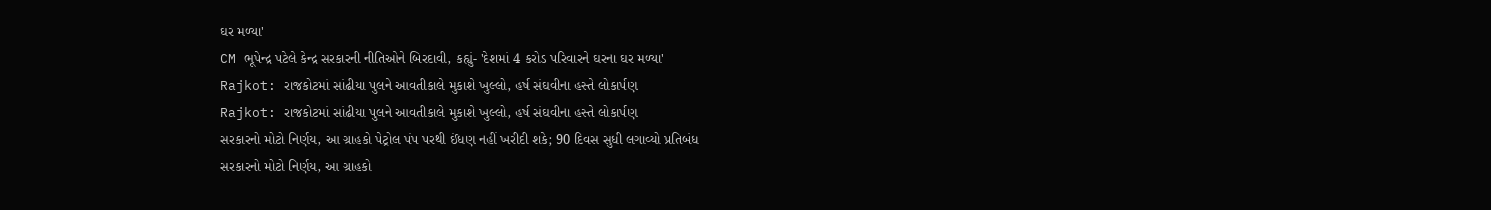ઘર મળ્યા'
CM ભૂપેન્દ્ર પટેલે કેન્દ્ર સરકારની નીતિઓને બિરદાવી, કહ્યું- 'દેશમાં 4 કરોડ પરિવારને ઘરના ઘર મળ્યા'
Rajkot: રાજકોટમાં સાંઢીયા પુલને આવતીકાલે મુકાશે ખુલ્લો, હર્ષ સંઘવીના હસ્તે લોકાર્પણ
Rajkot: રાજકોટમાં સાંઢીયા પુલને આવતીકાલે મુકાશે ખુલ્લો, હર્ષ સંઘવીના હસ્તે લોકાર્પણ
સરકારનો મોટો નિર્ણય, આ ગ્રાહકો પેટ્રોલ પંપ પરથી ઈંધણ નહીં ખરીદી શકે; 90 દિવસ સુધી લગાવ્યો પ્રતિબંધ
સરકારનો મોટો નિર્ણય, આ ગ્રાહકો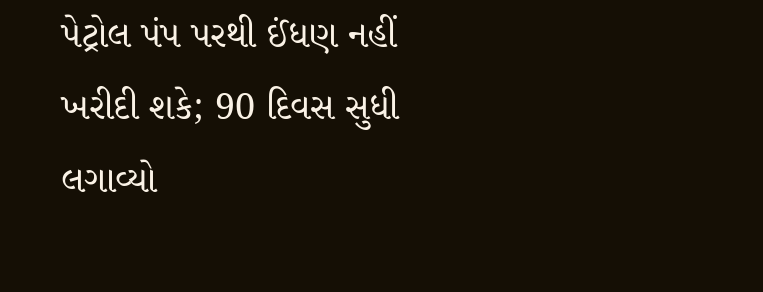પેટ્રોલ પંપ પરથી ઈંધણ નહીં ખરીદી શકે; 90 દિવસ સુધી લગાવ્યો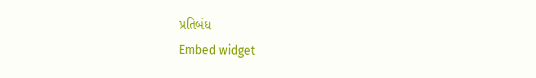પ્રતિબંધ
Embed widget